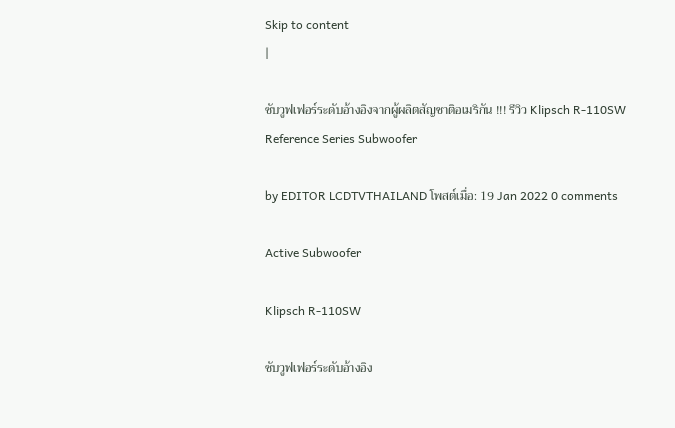Skip to content
|

ซับวูฟเฟอร์ระดับอ้างอิงจากผู้ผลิตสัญชาติอเมริกัน !!! รีวิว Klipsch R-110SW Reference Series Subwoofer

by EDITOR LCDTVTHAILAND โพสต์เมื่อ: 19 Jan 2022 0 comments

Active Subwoofer

Klipsch R-110SW

ซับวูฟเฟอร์ระดับอ้างอิง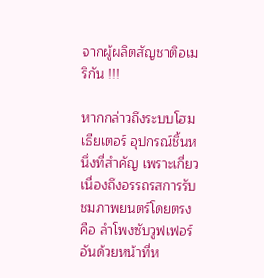จากผู้ผลิตสัญชาติอเมริกัน !!!

หากกล่าวถึงระบบโฮมเธียเตอร์ อุปกรณ์ชิ้นหนึ่งที่สำคัญ เพราะเกี่ยวเนื่องถึงอรรถรสการรับชมภาพยนตร์โดยตรง คือ ลำโพงซับวูฟเฟอร์ อันด้วยหน้าที่ห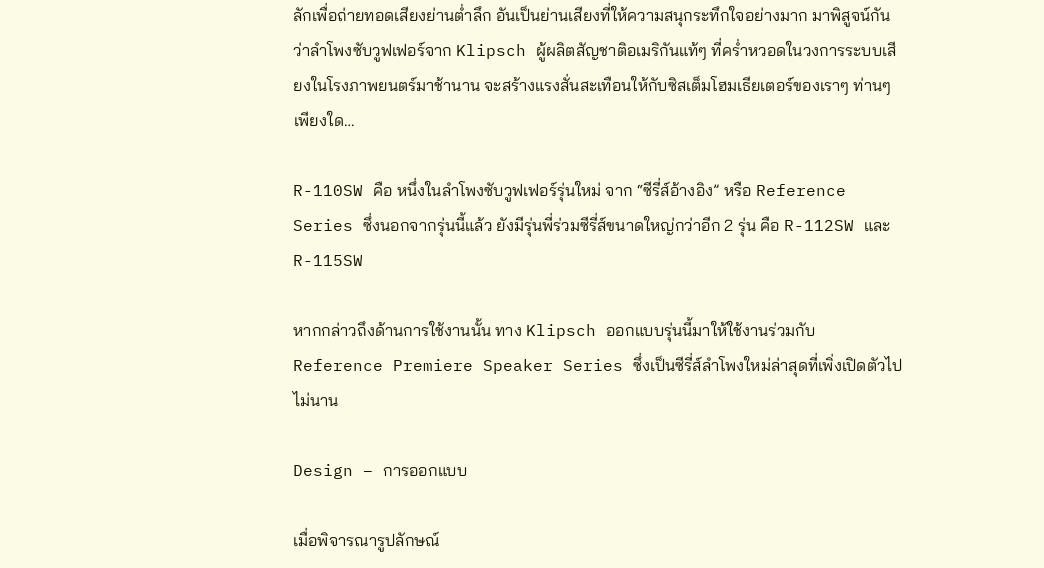ลักเพื่อถ่ายทอดเสียงย่านต่ำลึก อันเป็นย่านเสียงที่ให้ความสนุกระทึกใจอย่างมาก มาพิสูจน์กันว่าลำโพงซับวูฟเฟอร์จาก Klipsch ผู้ผลิตสัญชาติอเมริกันแท้ๆ ที่คร่ำหวอดในวงการระบบเสียงในโรงภาพยนตร์มาช้านาน จะสร้างแรงสั่นสะเทือนให้กับซิสเต็มโฮมเธียเตอร์ของเราๆ ท่านๆ เพียงใด…

R-110SW คือ หนึ่งในลำโพงซับวูฟเฟอร์รุ่นใหม่ จาก “ซีรี่ส์อ้างอิง” หรือ Reference Series ซึ่งนอกจากรุ่นนี้แล้ว ยังมีรุ่นพี่ร่วมซีรี่ส์ขนาดใหญ่กว่าอีก 2 รุ่น คือ R-112SW และ R-115SW

หากกล่าวถึงด้านการใช้งานนั้น ทาง Klipsch ออกแบบรุ่นนี้มาให้ใช้งานร่วมกับ Reference Premiere Speaker Series ซึ่งเป็นซีรี่ส์ลำโพงใหม่ล่าสุดที่เพิ่งเปิดตัวไปไม่นาน

Design – การออกแบบ

เมื่อพิจารณารูปลักษณ์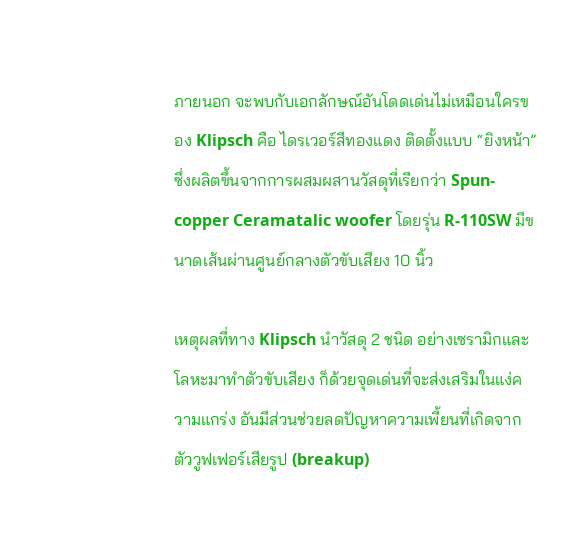ภายนอก จะพบกับเอกลักษณ์อันโดดเด่นไม่เหมือนใครของ Klipsch คือ ไดรเวอร์สีทองแดง ติดตั้งแบบ “ยิงหน้า” ซึ่งผลิตขึ้นจากการผสมผสานวัสดุที่เรียกว่า Spun-copper Ceramatalic woofer โดยรุ่น R-110SW มีขนาดเส้นผ่านศูนย์กลางตัวขับเสียง 10 นิ้ว

เหตุผลที่ทาง Klipsch นำวัสดุ 2 ชนิด อย่างเซรามิกและโลหะมาทำตัวขับเสียง ก็ด้วยจุดเด่นที่จะส่งเสริมในแง่ความแกร่ง อันมีส่วนช่วยลดปัญหาความเพี้ยนที่เกิดจากตัววูฟเฟอร์เสียรูป (breakup)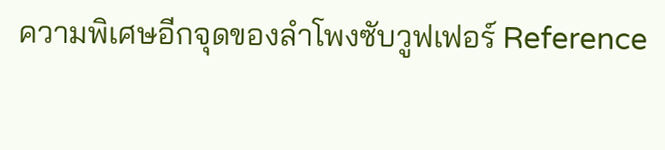ความพิเศษอีกจุดของลำโพงซับวูฟเฟอร์ Reference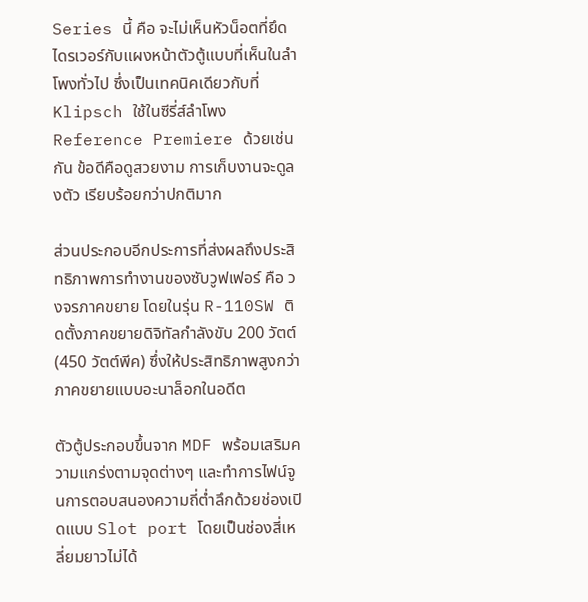Series นี้ คือ จะไม่เห็นหัวน็อตที่ยึดไดรเวอร์กับแผงหน้าตัวตู้แบบที่เห็นในลำโพงทั่วไป ซึ่งเป็นเทคนิคเดียวกับที่ Klipsch ใช้ในซีรี่ส์ลำโพง Reference Premiere ด้วยเช่นกัน ข้อดีคือดูสวยงาม การเก็บงานจะดูลงตัว เรียบร้อยกว่าปกติมาก

ส่วนประกอบอีกประการที่ส่งผลถึงประสิทธิภาพการทำงานของซับวูฟเฟอร์ คือ วงจรภาคขยาย โดยในรุ่น R-110SW ติดตั้งภาคขยายดิจิทัลกำลังขับ 200 วัตต์ (450 วัตต์พีค) ซึ่งให้ประสิทธิภาพสูงกว่าภาคขยายแบบอะนาล็อกในอดีต

ตัวตู้ประกอบขึ้นจาก MDF พร้อมเสริมความแกร่งตามจุดต่างๆ และทำการไฟน์จูนการตอบสนองความถี่ต่ำลึกด้วยช่องเปิดแบบ Slot port โดยเป็นช่องสี่เหลี่ยมยาวไม่ได้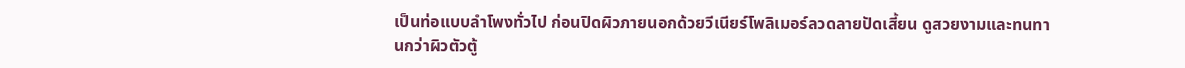เป็นท่อแบบลำโพงทั่วไป ก่อนปิดผิวภายนอกด้วยวีเนียร์โพลิเมอร์ลวดลายปัดเสี้ยน ดูสวยงามและทนทานกว่าผิวตัวตู้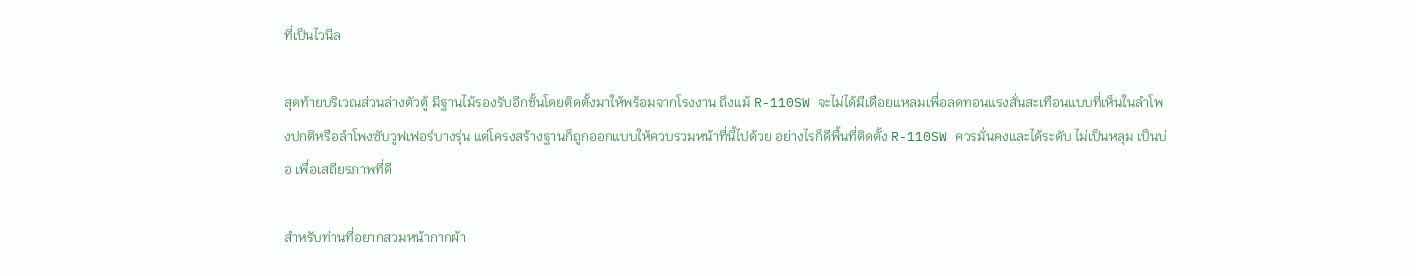ที่เป็นไวนีล

สุดท้ายบริเวณส่วนล่างตัวตู้ มีฐานไม้รองรับอีกชั้นโดยติดตั้งมาให้พร้อมจากโรงงาน ถึงแม้ R-110SW จะไม่ได้มีเดือยแหลมเพื่อลดทอนแรงสั่นสะเทือนแบบที่เห็นในลำโพงปกติหรือลำโพงซับวูฟเฟอร์บางรุ่น แต่โครงสร้างฐานก็ถูกออกแบบให้ควบรวมหน้าที่นี้ไปด้วย อย่างไรก็ดีพื้นที่ติดตั้ง R-110SW ควรมั่นคงและได้ระดับ ไม่เป็นหลุม เป็นบ่อ เพื่อเสถียรภาพที่ดี

สำหรับท่านที่อยากสวมหน้ากากผ้า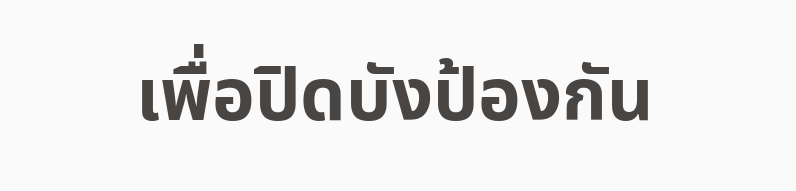เพื่อปิดบังป้องกัน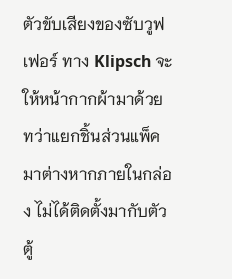ตัวขับเสียงของซับวูฟเฟอร์ ทาง Klipsch จะให้หน้ากากผ้ามาด้วย ทว่าแยกชิ้นส่วนแพ็คมาต่างหากภายในกล่อง ไม่ได้ติดตั้งมากับตัวตู้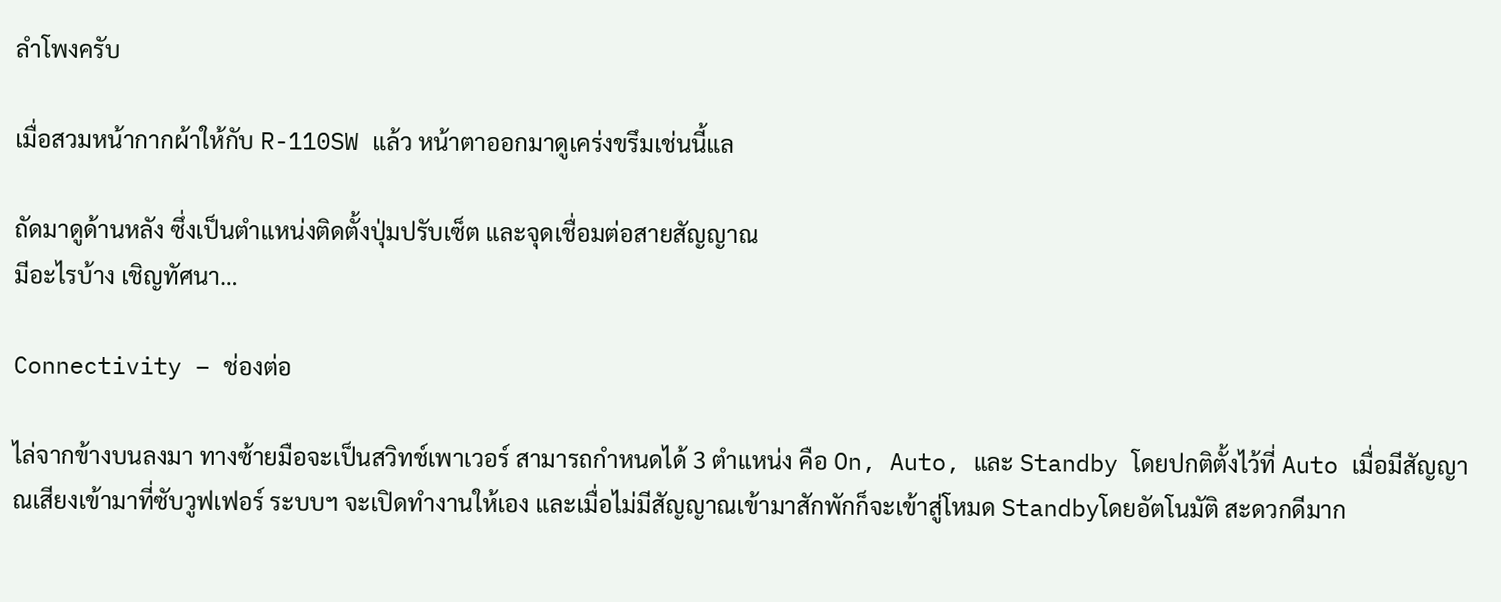ลำโพงครับ

เมื่อสวมหน้ากากผ้าให้กับ R-110SW แล้ว หน้าตาออกมาดูเคร่งขรึมเช่นนี้แล

ถัดมาดูด้านหลัง ซึ่งเป็นตำแหน่งติดตั้งปุ่มปรับเซ็ต และจุดเชื่อมต่อสายสัญญาณ
มีอะไรบ้าง เชิญทัศนา…

Connectivity – ช่องต่อ

ไล่จากข้างบนลงมา ทางซ้ายมือจะเป็นสวิทช์เพาเวอร์ สามารถกำหนดได้ 3 ตำแหน่ง คือ On, Auto, และ Standby โดยปกติตั้งไว้ที่ Auto เมื่อมีสัญญาณเสียงเข้ามาที่ซับวูฟเฟอร์ ระบบฯ จะเปิดทำงานให้เอง และเมื่อไม่มีสัญญาณเข้ามาสักพักก็จะเข้าสู่โหมด Standbyโดยอัตโนมัติ สะดวกดีมาก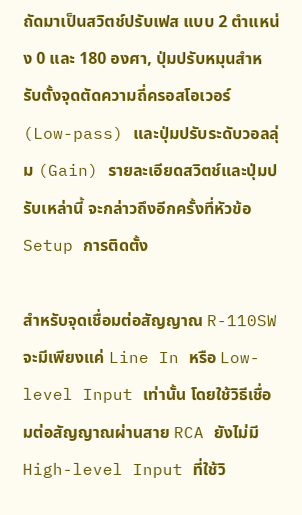ถัดมาเป็นสวิตช์ปรับเฟส แบบ 2 ตำแหน่ง 0 และ 180 องศา, ปุ่มปรับหมุนสำหรับตั้งจุดตัดความถี่ครอสโอเวอร์ (Low-pass) และปุ่มปรับระดับวอลลุ่ม (Gain) รายละเอียดสวิตช์และปุ่มปรับเหล่านี้ จะกล่าวถึงอีกครั้งที่หัวข้อ Setup การติดตั้ง

สำหรับจุดเชื่อมต่อสัญญาณ R-110SW จะมีเพียงแค่ Line In หรือ Low-level Input เท่านั้น โดยใช้วิธีเชื่อมต่อสัญญาณผ่านสาย RCA ยังไม่มี High-level Input ที่ใช้วิ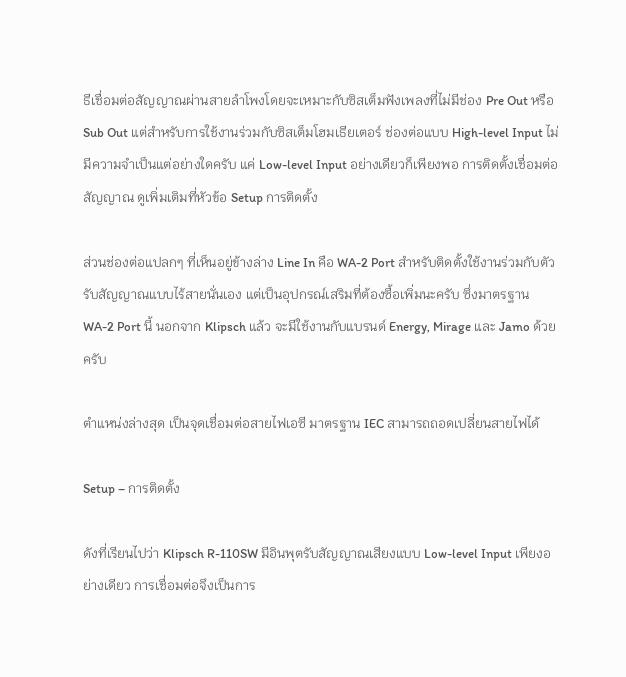ธีเชื่อมต่อสัญญาณผ่านสายลำโพงโดยจะเหมาะกับซิสเต็มฟังเพลงที่ไม่มีช่อง Pre Out หรือ Sub Out แต่สำหรับการใช้งานร่วมกับซิสเต็มโฮมเธียเตอร์ ช่องต่อแบบ High-level Input ไม่มีความจำเป็นแต่อย่างใดครับ แค่ Low-level Input อย่างเดียวก็เพียงพอ การติดตั้งเชื่อมต่อสัญญาณ ดูเพิ่มเติมที่หัวข้อ Setup การติดตั้ง

ส่วนช่องต่อแปลกๆ ที่เห็นอยู่ข้างล่าง Line In คือ WA-2 Port สำหรับติดตั้งใช้งานร่วมกับตัวรับสัญญาณแบบไร้สายนั่นเอง แต่เป็นอุปกรณ์เสริมที่ต้องซื้อเพิ่มนะครับ ซึ่งมาตรฐาน WA-2 Port นี้ นอกจาก Klipsch แล้ว จะมีใช้งานกับแบรนด์ Energy, Mirage และ Jamo ด้วยครับ

ตำแหน่งล่างสุด เป็นจุดเชื่อมต่อสายไฟเอซี มาตรฐาน IEC สามารถถอดเปลี่ยนสายไฟได้

Setup – การติดตั้ง

ดังที่เรียนไปว่า Klipsch R-110SW มีอินพุตรับสัญญาณเสียงแบบ Low-level Input เพียงอย่างเดียว การเชื่อมต่อจึงเป็นการ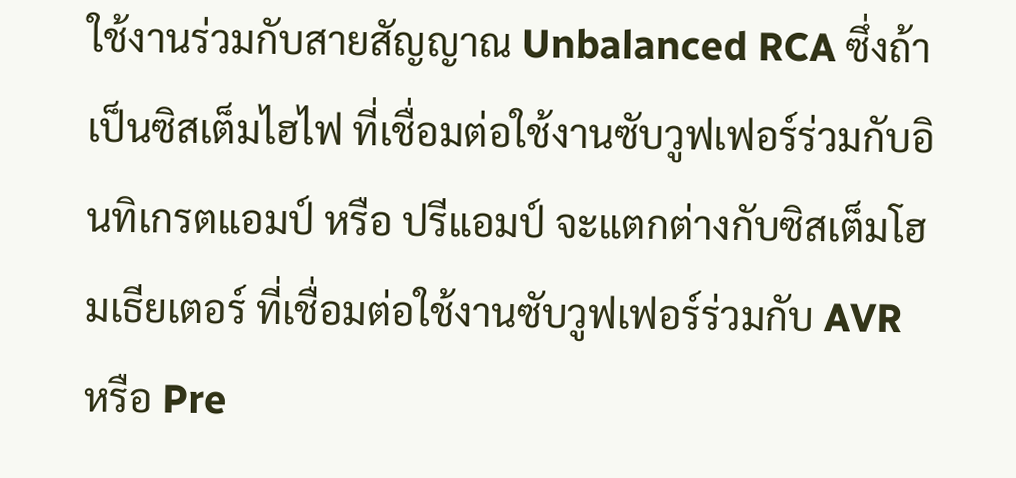ใช้งานร่วมกับสายสัญญาณ Unbalanced RCA ซึ่งถ้าเป็นซิสเต็มไฮไฟ ที่เชื่อมต่อใช้งานซับวูฟเฟอร์ร่วมกับอินทิเกรตแอมป์ หรือ ปรีแอมป์ จะแตกต่างกับซิสเต็มโฮมเธียเตอร์ ที่เชื่อมต่อใช้งานซับวูฟเฟอร์ร่วมกับ AVR หรือ Pre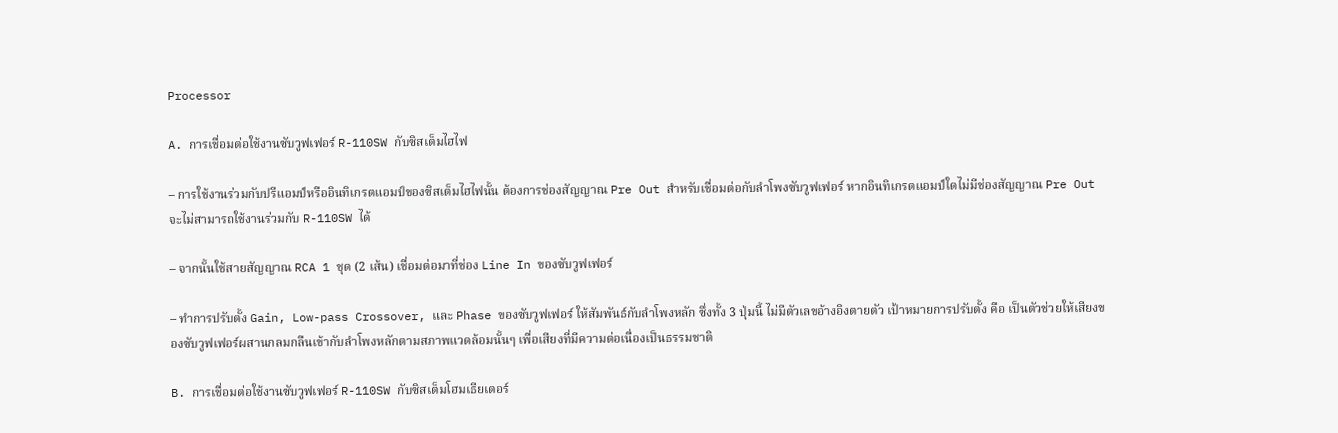Processor

A. การเชื่อมต่อใช้งานซับวูฟเฟอร์ R-110SW กับซิสเต็มไฮไฟ

– การใช้งานร่วมกับปรีแอมป์หรืออินทิเกรตแอมป์ของซิสเต็มไฮไฟนั้น ต้องการช่องสัญญาณ Pre Out สำหรับเชื่อมต่อกับลำโพงซับวูฟเฟอร์ หากอินทิเกรตแอมป์ใดไม่มีช่องสัญญาณ Pre Out จะไม่สามารถใช้งานร่วมกับ R-110SW ได้

– จากนั้นใช้สายสัญญาณ RCA 1 ชุด (2 เส้น) เชื่อมต่อมาที่ช่อง Line In ของซับวูฟเฟอร์

– ทำการปรับตั้ง Gain, Low-pass Crossover, และ Phase ของซับวูฟเฟอร์ ให้สัมพันธ์กับลำโพงหลัก ซึ่งทั้ง 3 ปุ่มนี้ ไม่มีตัวเลขอ้างอิงตายตัว เป้าหมายการปรับตั้ง คือ เป็นตัวช่วยให้เสียงของซับวูฟเฟอร์ผสานกลมกลืนเข้ากับลำโพงหลักตามสภาพแวดล้อมนั้นๆ เพื่อเสียงที่มีความต่อเนื่องเป็นธรรมชาติ

B. การเชื่อมต่อใช้งานซับวูฟเฟอร์ R-110SW กับซิสเต็มโฮมเธียเตอร์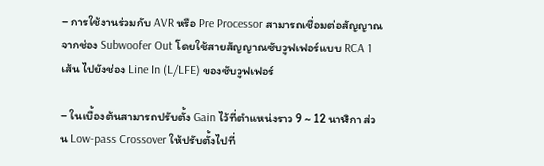– การใช้งานร่วมกับ AVR หรือ Pre Processor สามารถเชื่อมต่อสัญญาณจากช่อง Subwoofer Out โดยใช้สายสัญญาณซับวูฟเฟอร์แบบ RCA 1 เส้น ไปยังช่อง Line In (L/LFE) ของซับวูฟเฟอร์

– ในเบื้องต้นสามารถปรับตั้ง Gain ไว้ที่ตำแหน่งราว 9 ~ 12 นาฬิกา ส่วน Low-pass Crossover ให้ปรับตั้งไปที่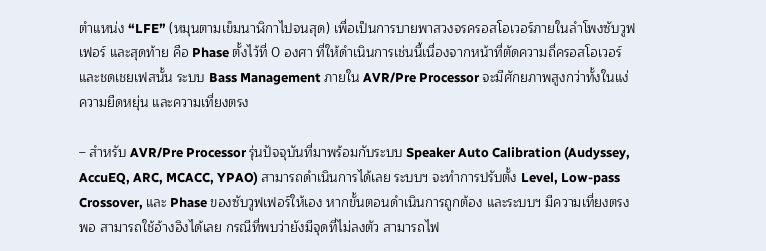ตำแหน่ง “LFE” (หมุนตามเข็มนาฬิกาไปจนสุด) เพื่อเป็นการบายพาสวงจรครอสโอเวอร์ภายในลำโพงซับวูฟเฟอร์ และสุดท้าย คือ Phase ตั้งไว้ที่ 0 องศา ที่ให้ดำเนินการเช่นนี้เนื่องจากหน้าที่ตัดความถี่ครอสโอเวอร์และชดเชยเฟสนั้น ระบบ Bass Management ภายใน AVR/Pre Processor จะมีศักยภาพสูงกว่าทั้งในแง่ความยืดหยุ่น และความเที่ยงตรง

– สำหรับ AVR/Pre Processor รุ่นปัจจุบันที่มาพร้อมกับระบบ Speaker Auto Calibration (Audyssey, AccuEQ, ARC, MCACC, YPAO) สามารถดำเนินการได้เลย ระบบฯ จะทำการปรับตั้ง Level, Low-pass Crossover, และ Phase ของซับวูฟเฟอร์ให้เอง หากขั้นตอนดำเนินการถูกต้อง และระบบฯ มีความเที่ยงตรงพอ สามารถใช้อ้างอิงได้เลย กรณีที่พบว่ายังมีจุดที่ไม่ลงตัว สามารถไฟ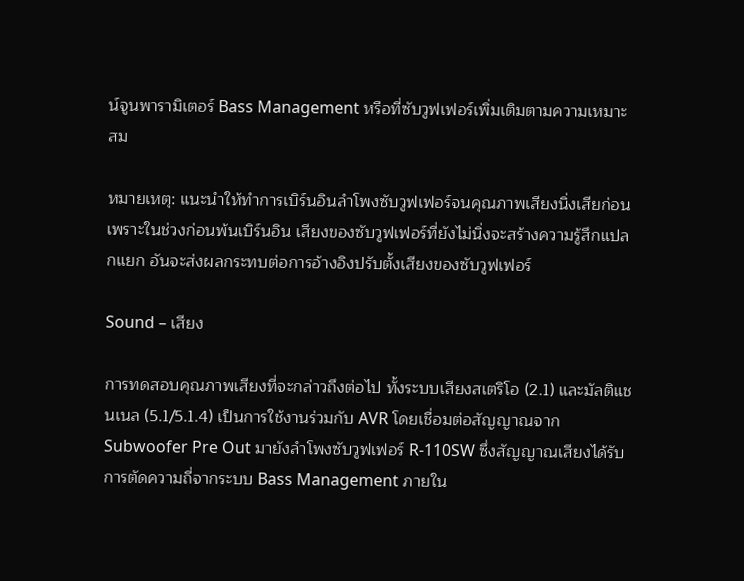น์จูนพารามิเตอร์ Bass Management หรือที่ซับวูฟเฟอร์เพิ่มเติมตามความเหมาะสม

หมายเหตุ: แนะนำให้ทำการเบิร์นอินลำโพงซับวูฟเฟอร์จนคุณภาพเสียงนิ่งเสียก่อน เพราะในช่วงก่อนพ้นเบิร์นอิน เสียงของซับวูฟเฟอร์ที่ยังไม่นิ่งจะสร้างความรู้สึกแปลกแยก อันจะส่งผลกระทบต่อการอ้างอิงปรับตั้งเสียงของซับวูฟเฟอร์

Sound – เสียง

การทดสอบคุณภาพเสียงที่จะกล่าวถึงต่อไป ทั้งระบบเสียงสเตริโอ (2.1) และมัลติแชนเนล (5.1/5.1.4) เป็นการใช้งานร่วมกับ AVR โดยเชื่อมต่อสัญญาณจาก Subwoofer Pre Out มายังลำโพงซับวูฟเฟอร์ R-110SW ซึ่งสัญญาณเสียงได้รับการตัดความถี่จากระบบ Bass Management ภายใน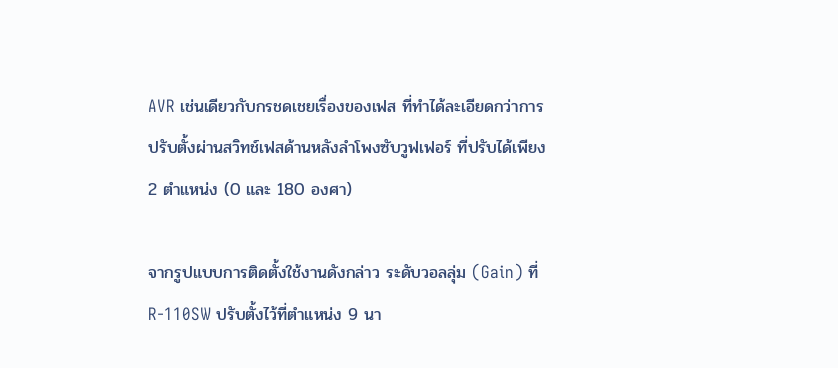AVR เช่นเดียวกับกรชดเชยเรื่องของเฟส ที่ทำได้ละเอียดกว่าการปรับตั้งผ่านสวิทช์เฟสด้านหลังลำโพงซับวูฟเฟอร์ ที่ปรับได้เพียง 2 ตำแหน่ง (0 และ 180 องศา)

จากรูปแบบการติดตั้งใช้งานดังกล่าว ระดับวอลลุ่ม (Gain) ที่ R-110SW ปรับตั้งไว้ที่ตำแหน่ง 9 นา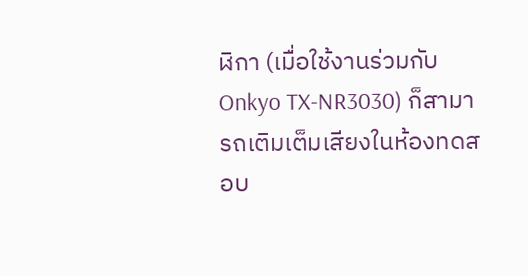ฬิกา (เมื่อใช้งานร่วมกับ Onkyo TX-NR3030) ก็สามารถเติมเต็มเสียงในห้องทดสอบ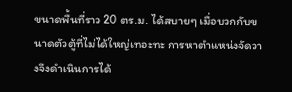ขนาดพื้นที่ราว 20 ตร.ม. ได้สบายๆ เมื่อบวกกับขนาดตัวตู้ที่ไม่ได้ใหญ่เทอะทะ การหาตำแหน่งจัดวางจึงดำเนินการได้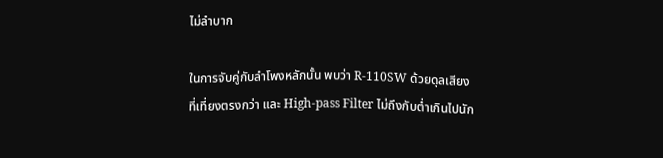ไม่ลำบาก

ในการจับคู่กับลำโพงหลักนั้น พบว่า R-110SW ด้วยดุลเสียงที่เที่ยงตรงกว่า และ High-pass Filter ไม่ถึงกับต่ำเกินไปนัก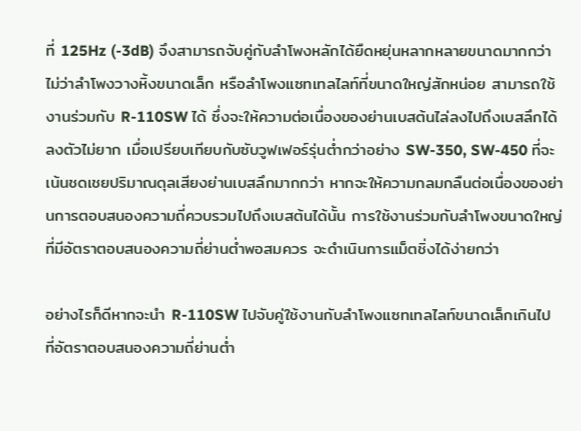ที่ 125Hz (-3dB) จึงสามารถจับคู่กับลำโพงหลักได้ยืดหยุ่นหลากหลายขนาดมากกว่า ไม่ว่าลำโพงวางหิ้งขนาดเล็ก หรือลำโพงแซทเทลไลท์ที่ขนาดใหญ่สักหน่อย สามารถใช้งานร่วมกับ R-110SW ได้ ซึ่งจะให้ความต่อเนื่องของย่านเบสต้นไล่ลงไปถึงเบสลึกได้ลงตัวไม่ยาก เมื่อเปรียบเทียบกับซับวูฟเฟอร์รุ่นต่ำกว่าอย่าง SW-350, SW-450 ที่จะเน้นชดเชยปริมาณดุลเสียงย่านเบสลึกมากกว่า หากจะให้ความกลมกลืนต่อเนื่องของย่านการตอบสนองความถี่ควบรวมไปถึงเบสต้นได้นั้น การใช้งานร่วมกับลำโพงขนาดใหญ่ที่มีอัตราตอบสนองความถี่ย่านต่ำพอสมควร จะดำเนินการแม็ตชิ่งได้ง่ายกว่า

อย่างไรก็ดีหากจะนำ R-110SW ไปจับคู่ใช้งานกับลำโพงแซทเทลไลท์ขนาดเล็กเกินไป ที่อัตราตอบสนองความถี่ย่านต่ำ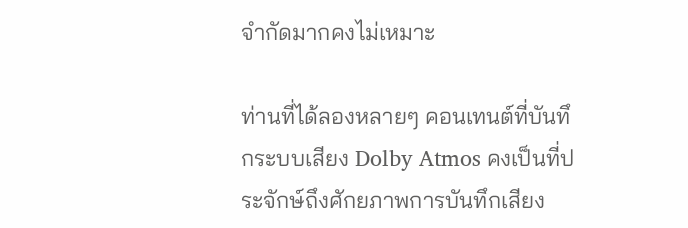จำกัดมากคงไม่เหมาะ

ท่านที่ได้ลองหลายๆ คอนเทนต์ที่บันทึกระบบเสียง Dolby Atmos คงเป็นที่ประจักษ์ถึงศักยภาพการบันทึกเสียง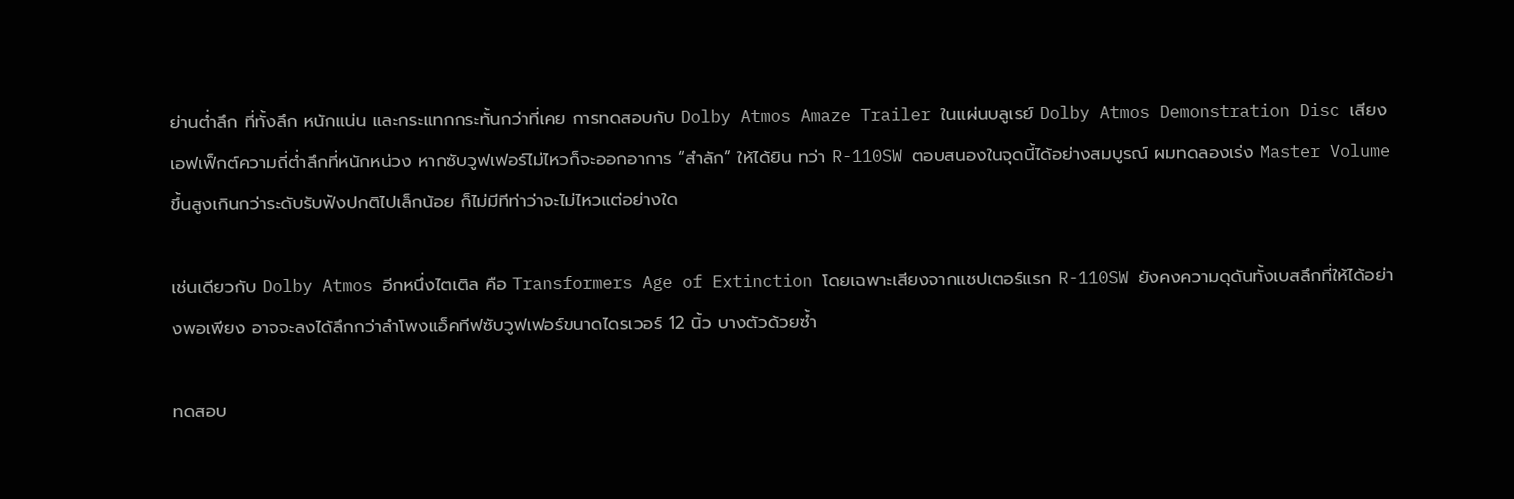ย่านต่ำลึก ที่ทั้งลึก หนักแน่น และกระแทกกระทั้นกว่าที่เคย การทดสอบกับ Dolby Atmos Amaze Trailer ในแผ่นบลูเรย์ Dolby Atmos Demonstration Disc เสียงเอฟเฟ็กต์ความถี่ต่ำลึกที่หนักหน่วง หากซับวูฟเฟอร์ไม่ไหวก็จะออกอาการ “สำลัก” ให้ได้ยิน ทว่า R-110SW ตอบสนองในจุดนี้ได้อย่างสมบูรณ์ ผมทดลองเร่ง Master Volume ขึ้นสูงเกินกว่าระดับรับฟังปกติไปเล็กน้อย ก็ไม่มีทีท่าว่าจะไม่ไหวแต่อย่างใด

เช่นเดียวกับ Dolby Atmos อีกหนึ่งไตเติล คือ Transformers Age of Extinction โดยเฉพาะเสียงจากแชปเตอร์แรก R-110SW ยังคงความดุดันทั้งเบสลึกที่ให้ได้อย่างพอเพียง อาจจะลงได้ลึกกว่าลำโพงแอ็คทีฟซับวูฟเฟอร์ขนาดไดรเวอร์ 12 นิ้ว บางตัวด้วยซ้ำ

ทดสอบ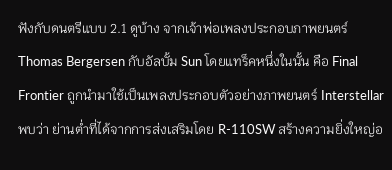ฟังกับดนตรีแบบ 2.1 ดูบ้าง จากเจ้าพ่อเพลงประกอบภาพยนตร์ Thomas Bergersen กับอัลบั้ม Sun โดยแทร็คหนึ่งในนั้น คือ Final Frontier ถูกนำมาใช้เป็นเพลงประกอบตัวอย่างภาพยนตร์ Interstellar พบว่า ย่านต่ำที่ได้จากการส่งเสริมโดย R-110SW สร้างความยิ่งใหญ่อ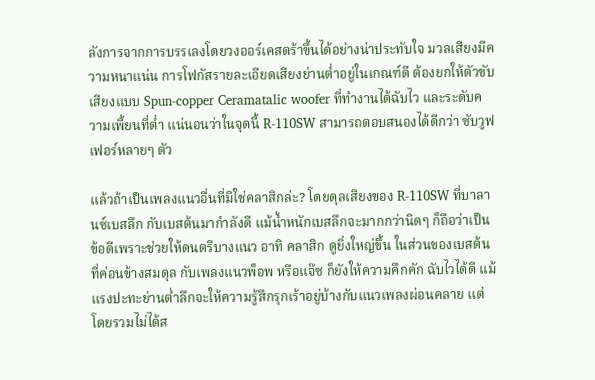ลังการจากการบรรเลงโดยวงออร์เคสตร้าขึ้นได้อย่างน่าประทับใจ มวลเสียงมีความหนาแน่น การโฟกัสรายละเอียดเสียงย่านต่ำอยู่ในเกณฑ์ดี ต้องยกให้ตัวขับเสียงแบบ Spun-copper Ceramatalic woofer ที่ทำงานได้ฉับไว และระดับความเพี้ยนที่ต่ำ แน่นอนว่าในจุดนี้ R-110SW สามารถตอบสนองได้ดีกว่า ซับวูฟเฟอร์หลายๆ ตัว

แล้วถ้าเป็นเพลงแนวอื่นที่มิใช่คลาสิกล่ะ? โดยดุลเสียงของ R-110SW ที่บาลานซ์เบสลึก กับเบสต้นมากำลังดี แม้น้ำหนักเบสลึกจะมากกว่านิดๆ ก็ถือว่าเป็นข้อดีเพราะช่วยให้ดนตรีบางแนว อาทิ คลาสิก ดูยิ่งใหญ่ขึ้น ในส่วนของเบสต้นที่ค่อนข้างสมดุล กับเพลงแนวพ็อพ หรือแจ๊ซ ก็ยังให้ความคึกคัก ฉับไวได้ดี แม้แรงปะทะย่านต่ำลึกจะให้ความรู้สึกรุกเร้าอยู่บ้างกับแนวเพลงผ่อนคลาย แต่โดยรวมไม่ได้ส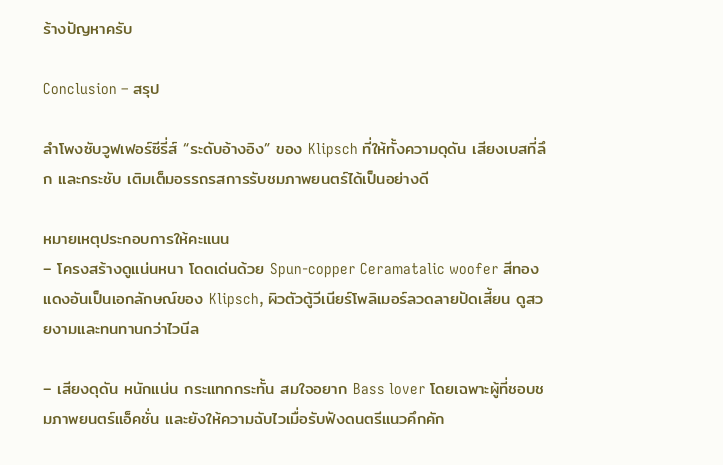ร้างปัญหาครับ

Conclusion – สรุป

ลำโพงซับวูฟเฟอร์ซีรี่ส์ “ระดับอ้างอิง” ของ Klipsch ที่ให้ทั้งความดุดัน เสียงเบสที่ลึก และกระชับ เติมเต็มอรรถรสการรับชมภาพยนตร์ได้เป็นอย่างดี

หมายเหตุประกอบการให้คะแนน
– โครงสร้างดูแน่นหนา โดดเด่นด้วย Spun-copper Ceramatalic woofer สีทองแดงอันเป็นเอกลักษณ์ของ Klipsch, ผิวตัวตู้วีเนียร์โพลิเมอร์ลวดลายปัดเสี้ยน ดูสวยงามและทนทานกว่าไวนีล

– เสียงดุดัน หนักแน่น กระแทกกระทั้น สมใจอยาก Bass lover โดยเฉพาะผู้ที่ชอบชมภาพยนตร์แอ็คชั่น และยังให้ความฉับไวเมื่อรับฟังดนตรีแนวคึกคัก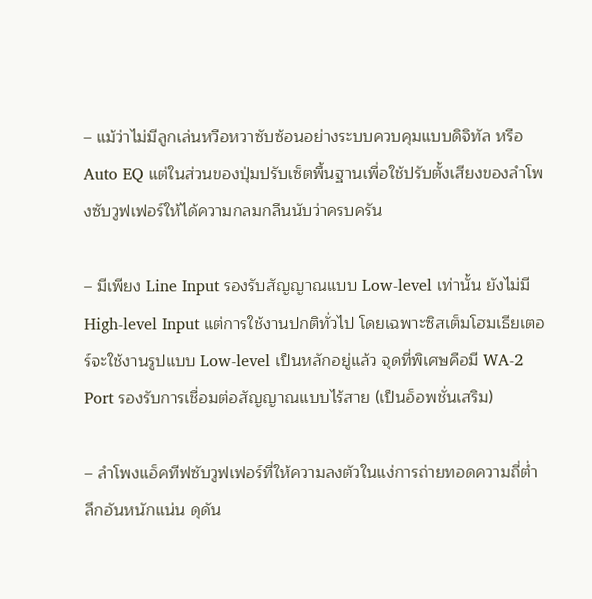– แม้ว่าไม่มีลูกเล่นหวือหวาซับซ้อนอย่างระบบควบคุมแบบดิจิทัล หรือ Auto EQ แต่ในส่วนของปุ่มปรับเซ็ตพื้นฐานเพื่อใช้ปรับตั้งเสียงของลำโพงซับวูฟเฟอร์ให้ได้ความกลมกลืนนับว่าครบครัน

– มีเพียง Line Input รองรับสัญญาณแบบ Low-level เท่านั้น ยังไม่มี High-level Input แต่การใช้งานปกติทั่วไป โดยเฉพาะซิสเต็มโฮมเธียเตอร์จะใช้งานรูปแบบ Low-level เป็นหลักอยู่แล้ว จุดที่พิเศษคือมี WA-2 Port รองรับการเชื่อมต่อสัญญาณแบบไร้สาย (เป็นอ็อพชั่นเสริม)

– ลำโพงแอ็คทีฟซับวูฟเฟอร์ที่ให้ความลงตัวในแง่การถ่ายทอดความถี่ต่ำลึกอันหนักแน่น ดุดัน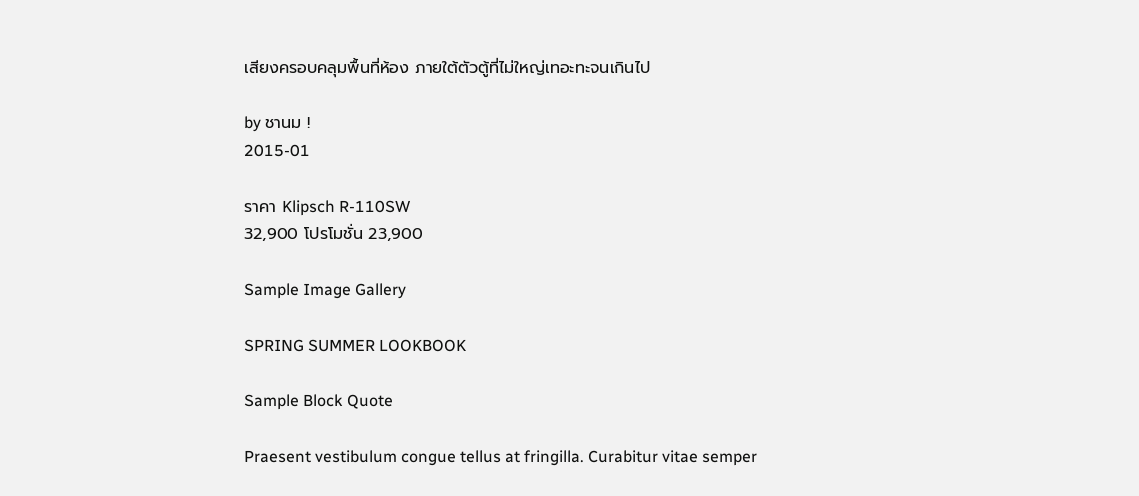เสียงครอบคลุมพื้นที่ห้อง ภายใต้ตัวตู้ที่ไม่ใหญ่เทอะทะจนเกินไป

by ชานม !
2015-01

ราคา Klipsch R-110SW
32,900 โปรโมชั่น 23,900

Sample Image Gallery

SPRING SUMMER LOOKBOOK

Sample Block Quote

Praesent vestibulum congue tellus at fringilla. Curabitur vitae semper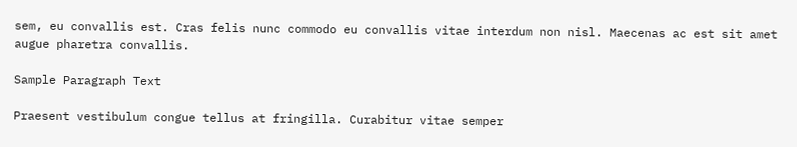sem, eu convallis est. Cras felis nunc commodo eu convallis vitae interdum non nisl. Maecenas ac est sit amet augue pharetra convallis.

Sample Paragraph Text

Praesent vestibulum congue tellus at fringilla. Curabitur vitae semper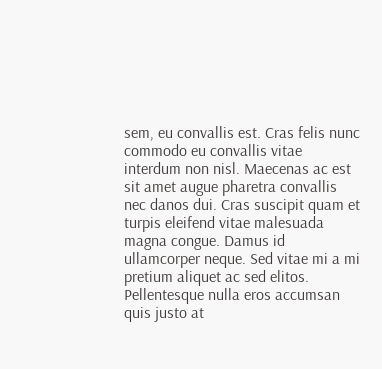sem, eu convallis est. Cras felis nunc commodo eu convallis vitae interdum non nisl. Maecenas ac est sit amet augue pharetra convallis nec danos dui. Cras suscipit quam et turpis eleifend vitae malesuada magna congue. Damus id ullamcorper neque. Sed vitae mi a mi pretium aliquet ac sed elitos. Pellentesque nulla eros accumsan quis justo at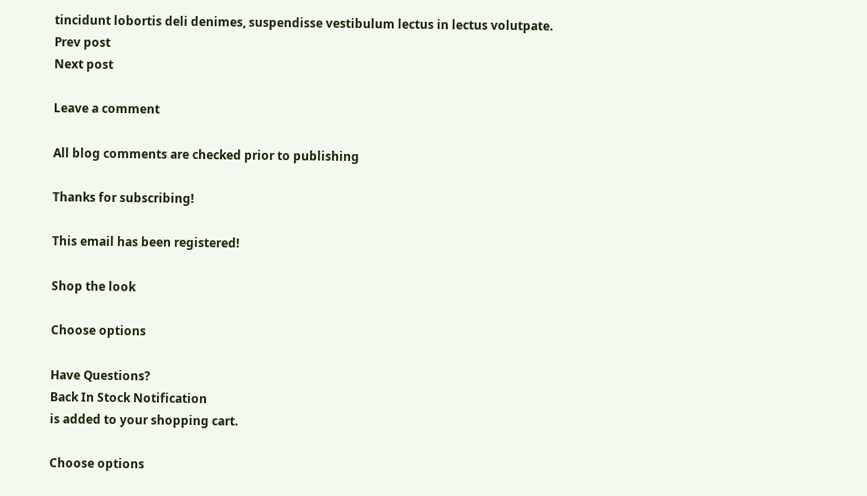tincidunt lobortis deli denimes, suspendisse vestibulum lectus in lectus volutpate.
Prev post
Next post

Leave a comment

All blog comments are checked prior to publishing

Thanks for subscribing!

This email has been registered!

Shop the look

Choose options

Have Questions?
Back In Stock Notification
is added to your shopping cart.

Choose options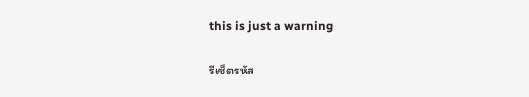this is just a warning

รีเซ็ตรหัส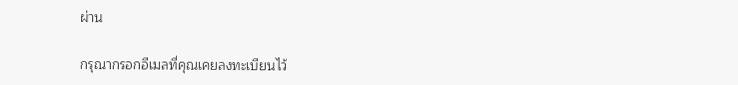ผ่าน

กรุณากรอกอีเมลที่คุณเคยลงทะเบียนไว้